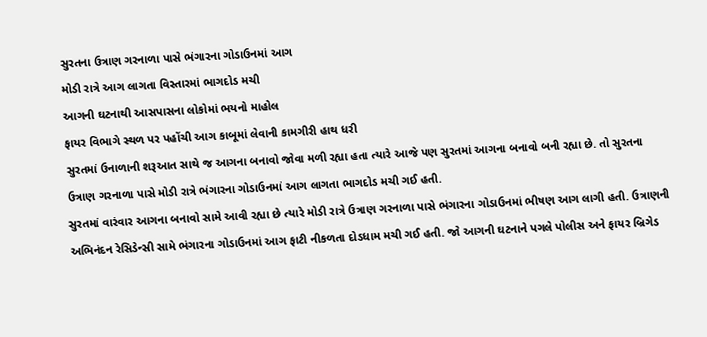સુરતના ઉત્રાણ ગરનાળા પાસે ભંગારના ગોડાઉનમાં આગ
મોડી રાત્રે આગ લાગતા વિસ્તારમાં ભાગદોડ મચી
આગની ઘટનાથી આસપાસના લોકોમાં ભયનો માહોલ
ફાયર વિભાગે સ્થળ પર પહોંચી આગ કાબૂમાં લેવાની કામગીરી હાથ ધરી
સુરતમાં ઉનાળાની શરૂઆત સાથે જ આગના બનાવો જોવા મળી રહ્યા હતા ત્યારે આજે પણ સુરતમાં આગના બનાવો બની રહ્યા છે. તો સુરતના ઉત્રાણ ગરનાળા પાસે મોડી રાત્રે ભંગારના ગોડાઉનમાં આગ લાગતા ભાગદોડ મચી ગઈ હતી.
સુરતમાં વારંવાર આગના બનાવો સામે આવી રહ્યા છે ત્યારે મોડી રાત્રે ઉત્રાણ ગરનાળા પાસે ભંગારના ગોડાઉનમાં ભીષણ આગ લાગી હતી. ઉત્રાણની અભિનંદન રેસિડેન્સી સામે ભંગારના ગોડાઉનમાં આગ ફાટી નીકળતા દોડધામ મચી ગઈ હતી. જો આગની ઘટનાને પગલે પોલીસ અને ફાયર બ્રિગેડ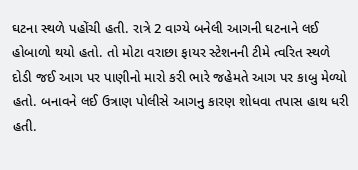ઘટના સ્થળે પહોંચી હતી. રાત્રે 2 વાગ્યે બનેલી આગની ઘટનાને લઈ હોબાળો થયો હતો. તો મોટા વરાછા ફાયર સ્ટેશનની ટીમે ત્વરિત સ્થળે દોડી જઈ આગ પર પાણીનો મારો કરી ભારે જહેમતે આગ પર કાબુ મેળ્યો હતો. બનાવને લઈ ઉત્રાણ પોલીસે આગનુ કારણ શોધવા તપાસ હાથ ધરી હતી.